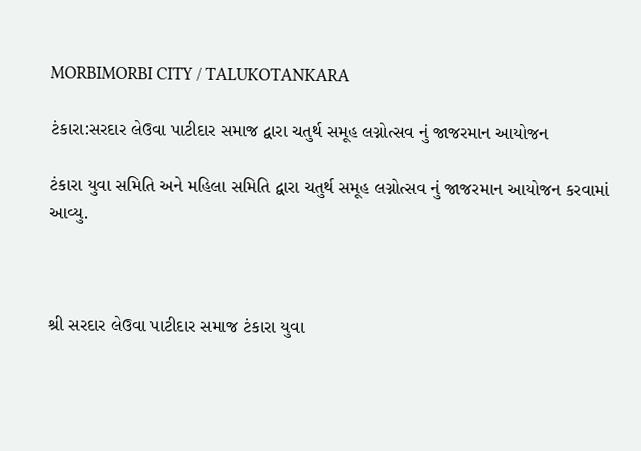MORBIMORBI CITY / TALUKOTANKARA

ટંકારા:સરદાર લેઉવા પાટીદાર સમાજ દ્વારા ચતુર્થ સમૂહ લગ્નોત્સવ નું જાજરમાન આયોજન

ટંકારા યુવા સમિતિ અને મહિલા સમિતિ દ્વારા ચતુર્થ સમૂહ લગ્નોત્સવ નું જાજરમાન આયોજન કરવામાં આવ્યુ.



શ્રી સરદાર લેઉવા પાટીદાર સમાજ ટંકારા યુવા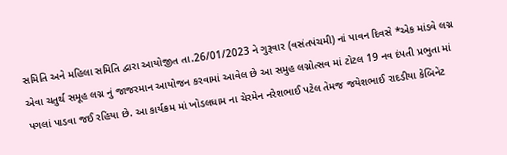સમિતિ અને મહિલા સમિતિ દ્વારા આયોજીત તા.26/01/2023 ને ગુરૂવાર (વસંતપંચમી) નાં પાવન દિવસે *એક માંડવે લગ્ન એવા ચતુર્થ સમૂહ લગ્ન નું જાજરમાન આયોજન કરવામાં આવેલ છે આ સમુહ લગ્નોત્સવ માં ટોટલ 19 નવ દંપતી પ્રભુતા માં પગલાં પાડવા જઈ રહિયા છે. આ કાર્યક્રમ માં ખોડલધામ ના ચેરમેન નરેશભાઈ પટેલ તેમજ જયેશભાઈ રાદડીયા કેબિનેટ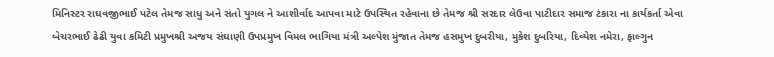મિનિસ્ટર રાઘવજીભાઈ પટેલ તેમજ સાધુ અને સંતો યુગલ ને આશીર્વાદ આપવા માટે ઉપસ્થિત રહેવાના છે તેમજ શ્રી સરદાર લેઉવા પાટીદાર સમાજ ટંકારા ના કાર્યકર્તા એવા બેચરભાઈ ઢેઢી યુવા કમિટી પ્રમુખશ્રી અજય સંઘાણી ઉપપ્રમુખ વિમલ ભાગિયા મંત્રી અલ્પેશ મુંજાત તેમજ હસમુખ દુબરીયા, મુકેશ દુબરિયા, દિવ્યેશ નમેરા, ફાલ્ગુન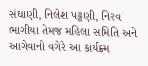સંઘાણી, નિલેશ પટ્ટણી, નિરવ ભાગીયા તેમજ મહિલા સમિતિ અને આગેવાનો વગેરે આ કાર્યક્ર્મ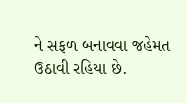ને સફળ બનાવવા જહેમત ઉઠાવી રહિયા છે.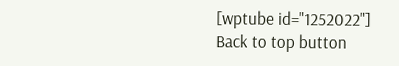[wptube id="1252022"]
Back to top button